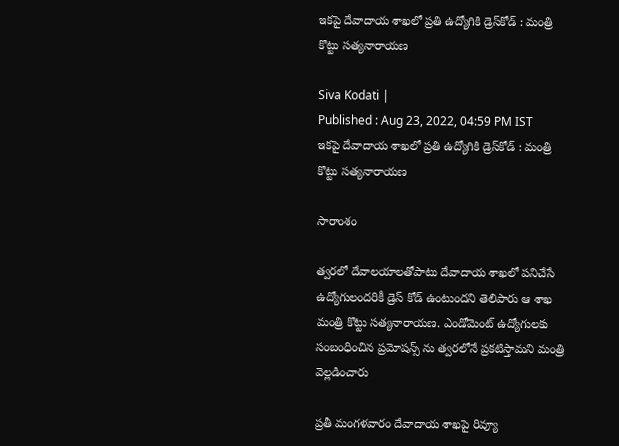ఇకపై దేవాదాయ శాఖలో ప్రతి ఉద్యోగికి డ్రెస్‌కోడ్ : మంత్రి కొట్టు సత్యనారాయణ

Siva Kodati |
Published : Aug 23, 2022, 04:59 PM IST
ఇకపై దేవాదాయ శాఖలో ప్రతి ఉద్యోగికి డ్రెస్‌కోడ్ : మంత్రి కొట్టు సత్యనారాయణ

సారాంశం

త్వరలో దేవాలయాలతోపాటు దేవాదాయ శాఖలో పనిచేసే ఉద్యోగులందరికీ డ్రెస్ కోడ్ ఉంటుందని తెలిపారు ఆ శాఖ మంత్రి కొట్టు సత్యనారాయణ. ఎండోమెంట్ ఉద్యోగులకు సంబంధించిన ప్రమోషన్స్ ను త్వరలోనే ప్రకటిస్తామని మంత్రి వెల్లడించారు

ప్రతీ మంగళవారం దేవాదాయ శాఖపై రివ్యూ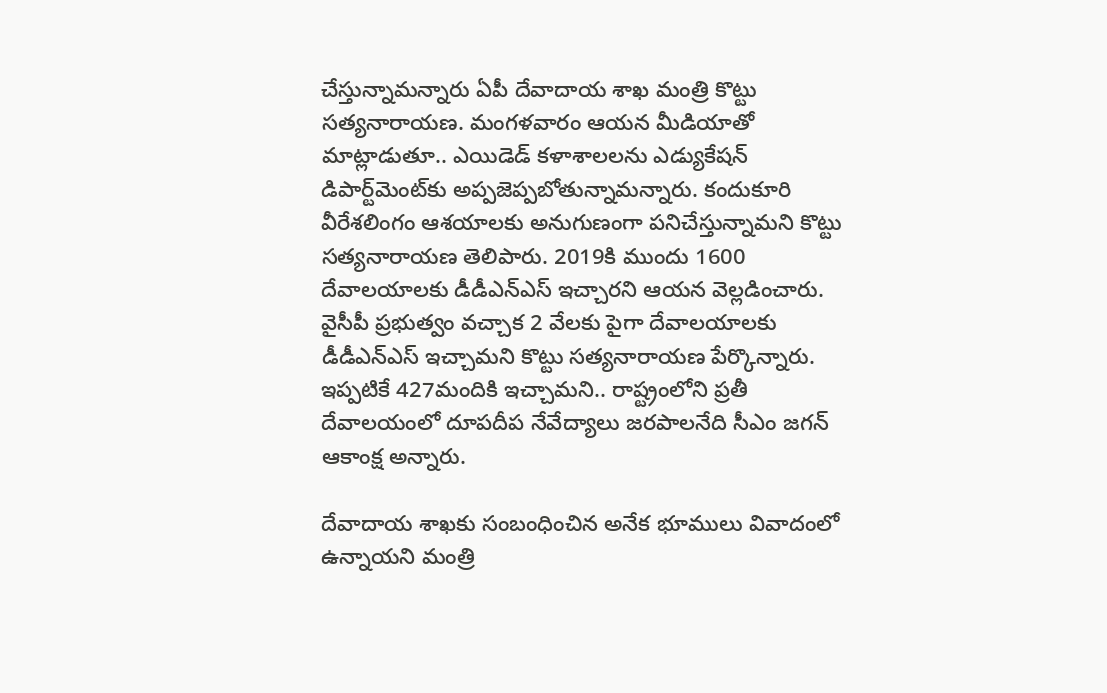చేస్తున్నామన్నారు ఏపీ దేవాదాయ శాఖ మంత్రి కొట్టు సత్యనారాయణ. మంగళవారం ఆయన మీడియాతో మాట్లాడుతూ.. ఎయిడెడ్ కళాశాలలను ఎడ్యుకేషన్ డిపార్ట్‌మెంట్‌కు అప్పజెప్పబోతున్నామన్నారు. కందుకూరి వీరేశలింగం ఆశయాలకు అనుగుణంగా పనిచేస్తున్నామని కొట్టు సత్యనారాయణ తెలిపారు. 2019కి ముందు 1600 దేవాలయాలకు డీడీఎన్ఎస్ ఇచ్చారని ఆయన వెల్లడించారు. వైసీపీ ప్రభుత్వం వచ్చాక 2 వేలకు పైగా దేవాలయాలకు డీడీఎన్ఎస్ ఇచ్చామని కొట్టు సత్యనారాయణ పేర్కొన్నారు. ఇప్పటికే 427మందికి ఇచ్చామని.. రాష్ట్రంలోని ప్రతీ దేవాలయంలో దూపదీప నేవేద్యాలు జరపాలనేది సీఎం జగన్ ఆకాంక్ష అన్నారు.

దేవాదాయ శాఖకు సంబంధించిన అనేక భూములు వివాదంలో ఉన్నాయని మంత్రి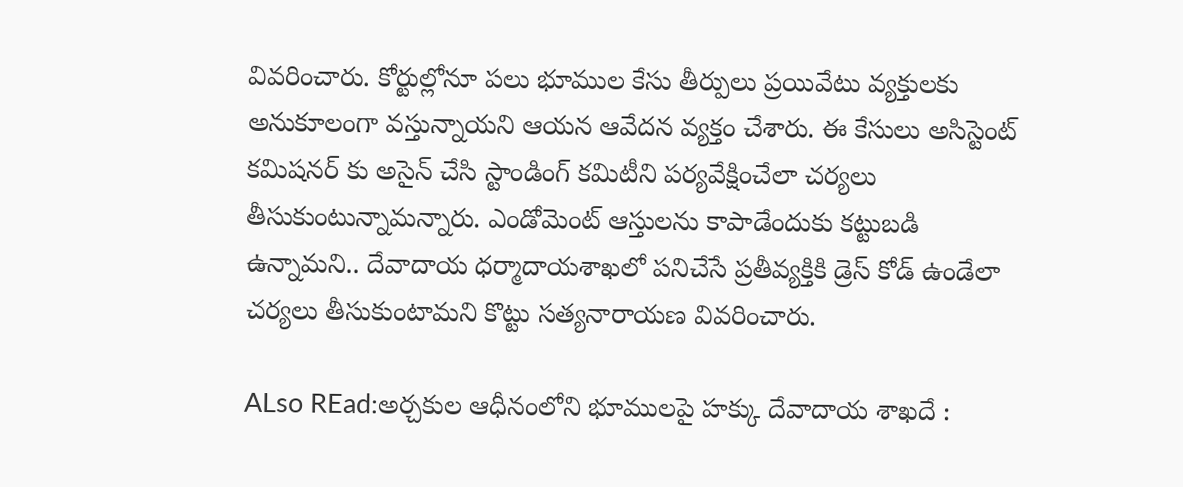వివరించారు. కోర్టుల్లోనూ పలు భూముల కేసు తీర్పులు ప్రయివేటు వ్యక్తులకు అనుకూలంగా వస్తున్నాయని ఆయన ఆవేదన వ్యక్తం చేశారు. ఈ కేసులు అసిస్టెంట్ కమిషనర్ కు అసైన్ చేసి స్టాండింగ్ కమిటీని పర్యవేక్షించేలా చర్యలు తీసుకుంటున్నామన్నారు. ఎండోమెంట్ ఆస్తులను కాపాడేందుకు కట్టుబడి ఉన్నామని.. దేవాదాయ ధర్మాదాయశాఖలో పనిచేసే ప్రతీవ్యక్తికి డ్రెస్ కోడ్ ఉండేలా చర్యలు తీసుకుంటామని కొట్టు సత్యనారాయణ వివరించారు.

ALso REad:అర్చకుల ఆధీనంలోని భూములపై హక్కు దేవాదాయ శాఖదే :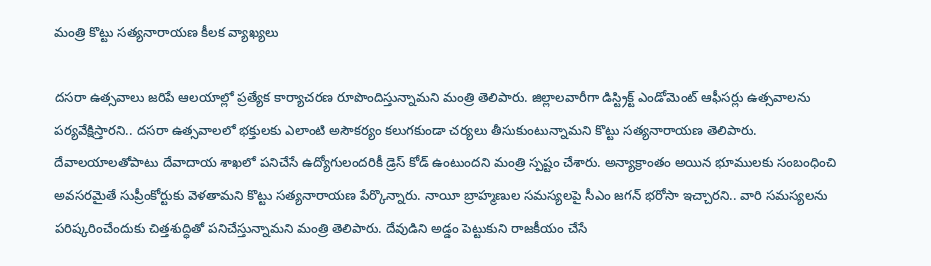మంత్రి కొట్టు సత్యనారాయణ కీలక వ్యాఖ్యలు

దసరా ఉత్సవాలు జరిపే ఆలయాల్లో ప్రత్యేక కార్యాచరణ రూపొందిస్తున్నామని మంత్రి తెలిపారు. జిల్లాలవారీగా డిస్ట్రిక్ట్ ఎండోమెంట్ ఆఫీసర్లు ఉత్సవాలను పర్యవేక్షిస్తారని.. దసరా ఉత్సవాలలో భక్తులకు ఎలాంటి అసౌకర్యం కలుగకుండా చర్యలు తీసుకుంటున్నామని కొట్టు సత్యనారాయణ తెలిపారు. దేవాలయాలతోపాటు దేవాదాయ శాఖలో పనిచేసే ఉద్యోగులందరికీ డ్రెస్ కోడ్ ఉంటుందని మంత్రి స్పష్టం చేశారు. అన్యాక్రాంతం అయిన భూములకు సంబంధించి అవసరమైతే సుప్రీంకోర్టుకు వెళతామని కొట్టు సత్యనారాయణ పేర్కొన్నారు. నాయీ బ్రాహ్మణుల సమస్యలపై సీఎం జగన్ భరోసా ఇచ్చారని.. వారి సమస్యలను పరిష్కరించేందుకు చిత్తశుద్ధితో పనిచేస్తున్నామని మంత్రి తెలిపారు. దేవుడిని అడ్డం పెట్టుకుని రాజకీయం చేసే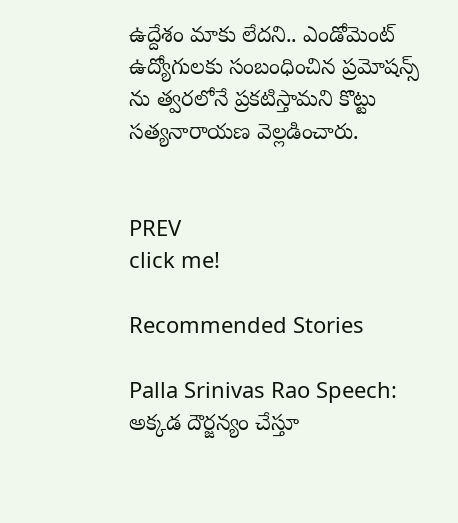ఉద్దేశం మాకు లేదని.. ఎండోమెంట్ ఉద్యోగులకు సంబంధించిన ప్రమోషన్స్ ను త్వరలోనే ప్రకటిస్తామని కొట్టు సత్యనారాయణ వెల్లడించారు.


PREV
click me!

Recommended Stories

Palla Srinivas Rao Speech: అక్కడ దౌర్జన్యం చేస్తూ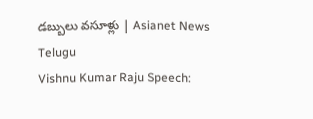డబ్బులు వసూళ్లు | Asianet News Telugu
Vishnu Kumar Raju Speech: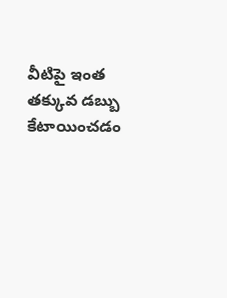వీటిపై ఇంత తక్కువ డబ్బు కేటాయించడం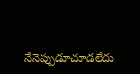నేనెప్పుడూచూడలేదు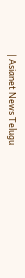| Asianet News Telugu